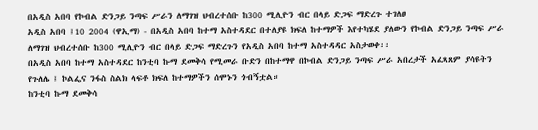በአዲስ አበባ የኮብል ድንጋይ ንጣፍ ሥራን ለማገዝ ህብረተሰቡ ከ300 ሚሊዮን ብር በላይ ድጋፍ ማድረጉ ተገለፀ
አዲስ አበባ ፤10 2004 (ዋኢማ) - በአዲስ አበባ ከተማ አስተዳደር በተለያዩ ክፍለ ከተማዎች እየተካሄደ ያለውን የኮብል ድንጋይ ንጣፍ ሥራ ለማገዝ ህብረተሰቡ ከ300 ሚሊዮን ብር በላይ ድጋፍ ማድረጉን የአዲስ አበባ ከተማ አስተዳዳር አስታወቀ፡፡
በአዲስ አበባ ከተማ አስተዳደር ከንቲባ ኩማ ደመቅሳ የሚመራ ቡድን በከተማዋ በኮብል ድንጋይ ንጣፍ ሥራ አበረታች አፈጻጸም ያሳዩትን የጉለሌ ፤ ኮልፌና ንፋስ ስልክ ላፍቶ ክፍለ ከተማዎችን ሰሞኑን ጎብኝቷል።
ከንቲባ ኩማ ደመቅሳ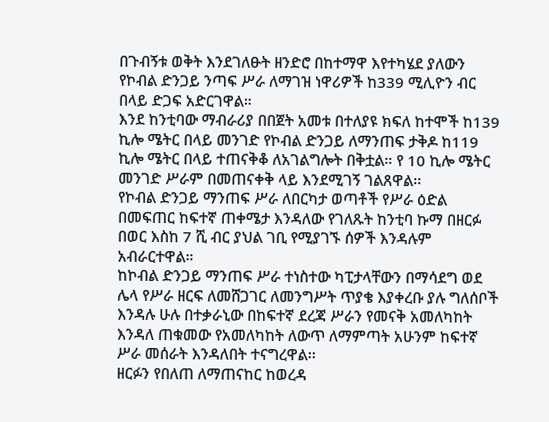በጉብኝቱ ወቅት እንደገለፁት ዘንድሮ በከተማዋ እየተካሄደ ያለውን የኮብል ድንጋይ ንጣፍ ሥራ ለማገዝ ነዋሪዎች ከ339 ሚሊዮን ብር በላይ ድጋፍ አድርገዋል።
እንደ ከንቲባው ማብራሪያ በበጀት አመቱ በተለያዩ ክፍለ ከተሞች ከ139 ኪሎ ሜትር በላይ መንገድ የኮብል ድንጋይ ለማንጠፍ ታቅዶ ከ119 ኪሎ ሜትር በላይ ተጠናቅቆ ለአገልግሎት በቅቷል። የ 10 ኪሎ ሜትር መንገድ ሥራም በመጠናቀቅ ላይ እንደሚገኝ ገልጸዋል፡፡
የኮብል ድንጋይ ማንጠፍ ሥራ ለበርካታ ወጣቶች የሥራ ዕድል በመፍጠር ከፍተኛ ጠቀሜታ እንዳለው የገለጹት ከንቲባ ኩማ በዘርፉ በወር እስከ 7 ሺ ብር ያህል ገቢ የሚያገኙ ሰዎች እንዳሉም አብራርተዋል።
ከኮብል ድንጋይ ማንጠፍ ሥራ ተነስተው ካፒታላቸውን በማሳደግ ወደ ሌላ የሥራ ዘርፍ ለመሸጋገር ለመንግሥት ጥያቄ እያቀረቡ ያሉ ግለሰቦች እንዳሉ ሁሉ በተቃራኒው በከፍተኛ ደረጃ ሥራን የመናቅ አመለካከት እንዳለ ጠቁመው የአመለካከት ለውጥ ለማምጣት አሁንም ከፍተኛ ሥራ መሰራት እንዳለበት ተናግረዋል፡፡
ዘርፉን የበለጠ ለማጠናከር ከወረዳ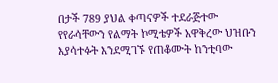በታች 789 ያህል ቀጣናዎች ተደራጅተው የየራሳቸውን የልማት ኮሚቴዎች አዋቅረው ህዝቡን እያሳተፉት እንደሚገኙ የጠቆሙት ከንቲባው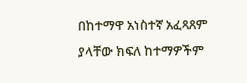በከተማዋ አነስተኛ አፈጻጸም ያላቸው ክፍለ ከተማዎችም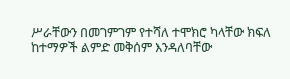ሥራቸውን በመገምገም የተሻለ ተሞክሮ ካላቸው ክፍለ ከተማዎች ልምድ መቅሰም እንዳለባቸው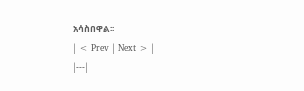አሳስበዋል፡፡
| < Prev | Next > |
|---|